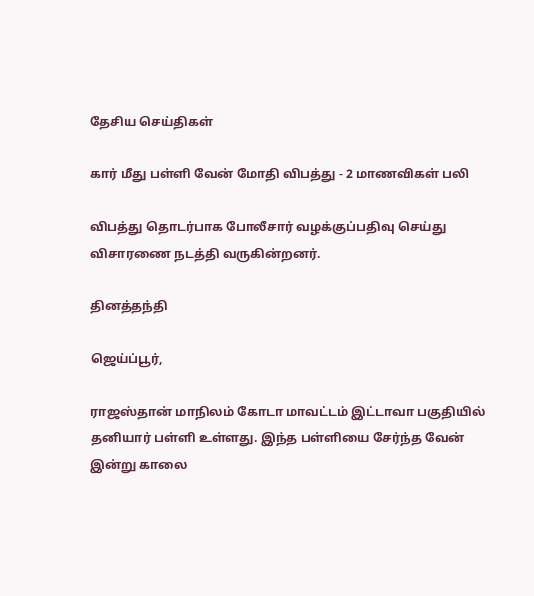தேசிய செய்திகள்

கார் மீது பள்ளி வேன் மோதி விபத்து - 2 மாணவிகள் பலி

விபத்து தொடர்பாக போலீசார் வழக்குப்பதிவு செய்து விசாரணை நடத்தி வருகின்றனர்.

தினத்தந்தி

ஜெய்ப்பூர்,

ராஜஸ்தான் மாநிலம் கோடா மாவட்டம் இட்டாவா பகுதியில் தனியார் பள்ளி உள்ளது. இந்த பள்ளியை சேர்ந்த வேன் இன்று காலை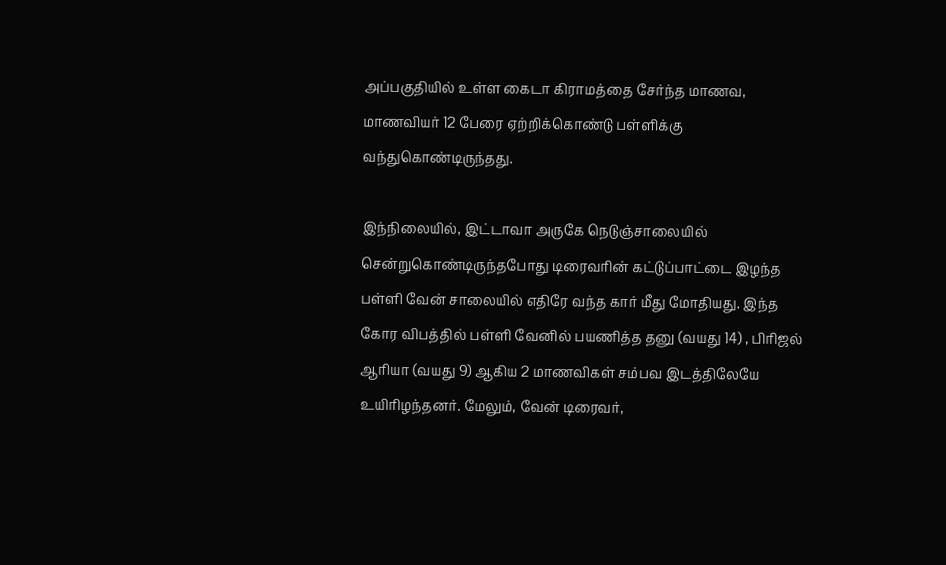அப்பகுதியில் உள்ள கைடா கிராமத்தை சேர்ந்த மாணவ, மாணவியர் 12 பேரை ஏற்றிக்கொண்டு பள்ளிக்கு வந்துகொண்டிருந்தது.

இந்நிலையில், இட்டாவா அருகே நெடுஞ்சாலையில் சென்றுகொண்டிருந்தபோது டிரைவரின் கட்டுப்பாட்டை இழந்த பள்ளி வேன் சாலையில் எதிரே வந்த கார் மீது மோதியது. இந்த கோர விபத்தில் பள்ளி வேனில் பயணித்த தனு (வயது 14) , பிரிஜல் ஆரியா (வயது 9) ஆகிய 2 மாணவிகள் சம்பவ இடத்திலேயே உயிரிழந்தனர். மேலும், வேன் டிரைவர்,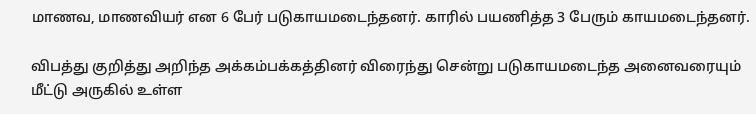மாணவ, மாணவியர் என 6 பேர் படுகாயமடைந்தனர். காரில் பயணித்த 3 பேரும் காயமடைந்தனர்.

விபத்து குறித்து அறிந்த அக்கம்பக்கத்தினர் விரைந்து சென்று படுகாயமடைந்த அனைவரையும் மீட்டு அருகில் உள்ள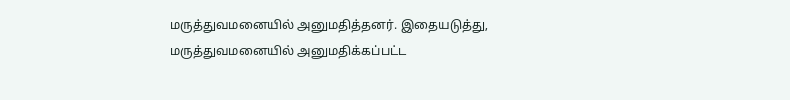மருத்துவமனையில் அனுமதித்தனர். இதையடுத்து, மருத்துவமனையில் அனுமதிக்கப்பட்ட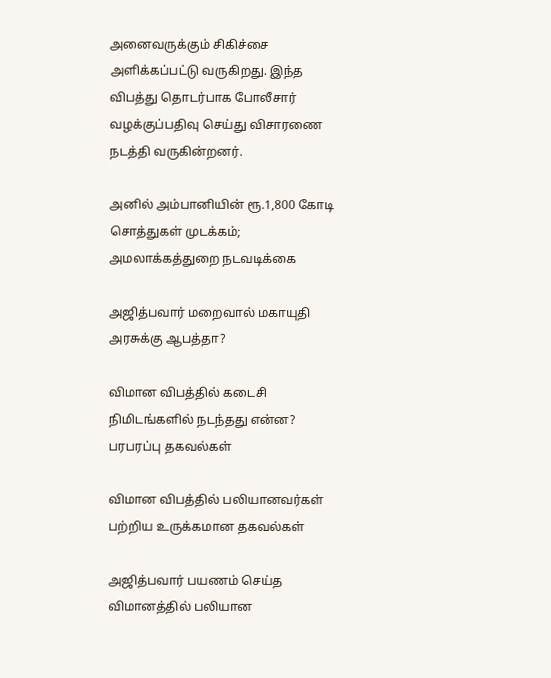அனைவருக்கும் சிகிச்சை அளிக்கப்பட்டு வருகிறது. இந்த விபத்து தொடர்பாக போலீசார் வழக்குப்பதிவு செய்து விசாரணை நடத்தி வருகின்றனர்.

அனில் அம்பானியின் ரூ.1,800 கோடி சொத்துகள் முடக்கம்; அமலாக்கத்துறை நடவடிக்கை

அஜித்பவார் மறைவால் மகாயுதி அரசுக்கு ஆபத்தா?

விமான விபத்தில் கடைசி நிமிடங்களில் நடந்தது என்ன? பரபரப்பு தகவல்கள்

விமான விபத்தில் பலியானவர்கள் பற்றிய உருக்கமான தகவல்கள்

அஜித்பவார் பயணம் செய்த விமானத்தில் பலியான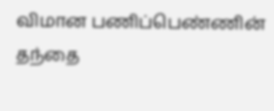விமான பணிப்பெண்ணின் தந்தை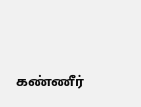கண்ணீர்